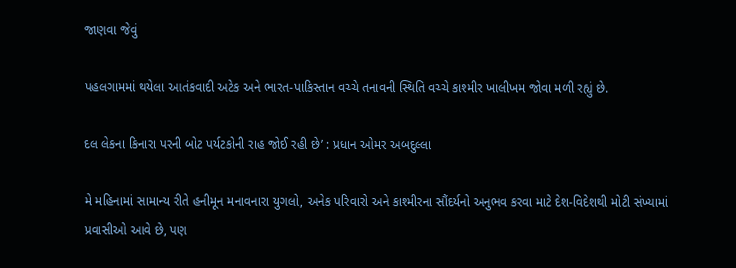જાણવા જેવું

પહલગામમાં થયેલા આતંકવાદી અટેક અને ભારત-પાકિસ્તાન વચ્ચે તનાવની સ્થિતિ વચ્ચે કાશ્મીર ખાલીખમ જોવા મળી રહ્યું છે.

દલ લેકના કિનારા પરની બોટ પર્યટકોની રાહ જોઈ રહી છે’ : પ્રધાન ઓમર અબદુલ્લા

મે મહિનામાં સામાન્ય રીતે હનીમૂન મનાવનારા યુગલો, અનેક પરિવારો અને કાશ્મીરના સૌંદર્યનો અનુભવ કરવા માટે દેશ-વિદેશથી મોટી સંખ્યામાં પ્રવાસીઓ આવે છે, પણ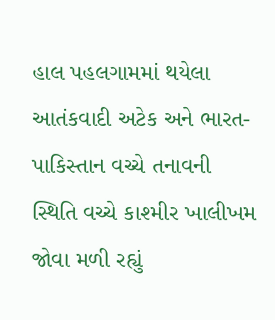હાલ પહલગામમાં થયેલા આતંકવાદી અટેક અને ભારત-પાકિસ્તાન વચ્ચે તનાવની સ્થિતિ વચ્ચે કાશ્મીર ખાલીખમ જોવા મળી રહ્યું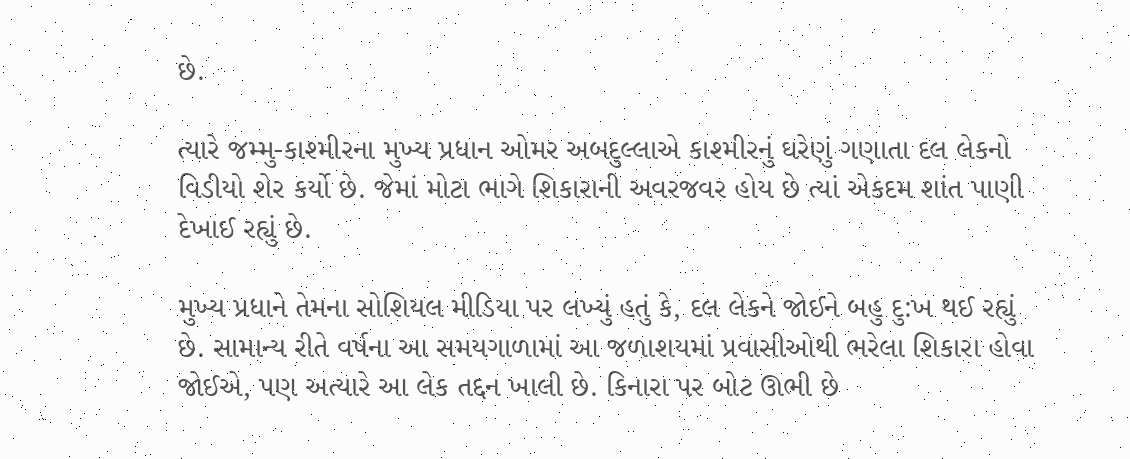છે.

ત્યારે જમ્મુ-કાશ્મીરના મુખ્ય પ્રધાન ઓમર અબદુલ્લાએ કાશ્મીરનું ઘરેણું ગણાતા દલ લેકનો વિડીયો શેર કર્યો છે. જેમાં મોટા ભાગે શિકારાની અવરજવર હોય છે ત્યાં એકદમ શાંત પાણી દેખાઈ રહ્યું છે.

મુખ્ય પ્રધાને તેમના સોશિયલ મીડિયા પર લખ્યું હતું કે, દલ લેકને જોઈને બહુ દુ:ખ થઈ રહ્યું છે. સામાન્ય રીતે વર્ષના આ સમયગાળામાં આ જળાશયમાં પ્રવાસીઓથી ભરેલા શિકારા હોવા જોઈએ, પણ અત્યારે આ લેક તદ્દન ખાલી છે. કિનારા પર બોટ ઊભી છે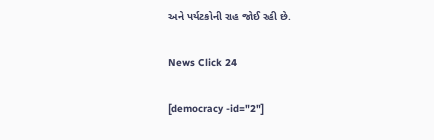અને પર્યટકોની રાહ જોઈ રહી છે.

News Click 24

[democracy -id="2"]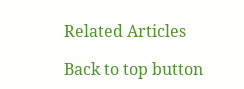Related Articles

Back to top button